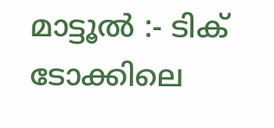മാട്ടൂൽ :- ടിക് ടോക്കിലെ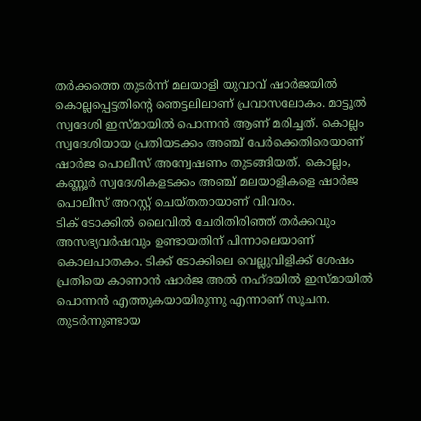തർക്കത്തെ തുടർന്ന് മലയാളി യുവാവ് ഷാർജയിൽ കൊല്ലപ്പെട്ടതിന്റെ ഞെട്ടലിലാണ് പ്രവാസലോകം. മാട്ടൂൽ സ്വദേശി ഇസ്മായിൽ പൊന്നൻ ആണ് മരിച്ചത്. കൊല്ലം സ്വദേശിയായ പ്രതിയടക്കം അഞ്ച് പേർക്കെതിരെയാണ് ഷാർജ പൊലീസ് അന്വേഷണം തുടങ്ങിയത്. കൊല്ലം, കണ്ണൂർ സ്വദേശികളടക്കം അഞ്ച് മലയാളികളെ ഷാർജ പൊലീസ് അറസ്റ്റ് ചെയ്തതായാണ് വിവരം.
ടിക് ടോക്കിൽ ലൈവിൽ ചേരിതിരിഞ്ഞ് തർക്കവും അസഭ്യവർഷവും ഉണ്ടായതിന് പിന്നാലെയാണ് കൊലപാതകം. ടിക്ക് ടോക്കിലെ വെല്ലുവിളിക്ക് ശേഷം പ്രതിയെ കാണാൻ ഷാർജ അൽ നഹ്ദയിൽ ഇസ്മായിൽ പൊന്നൻ എത്തുകയായിരുന്നു എന്നാണ് സൂചന. തുടർന്നുണ്ടായ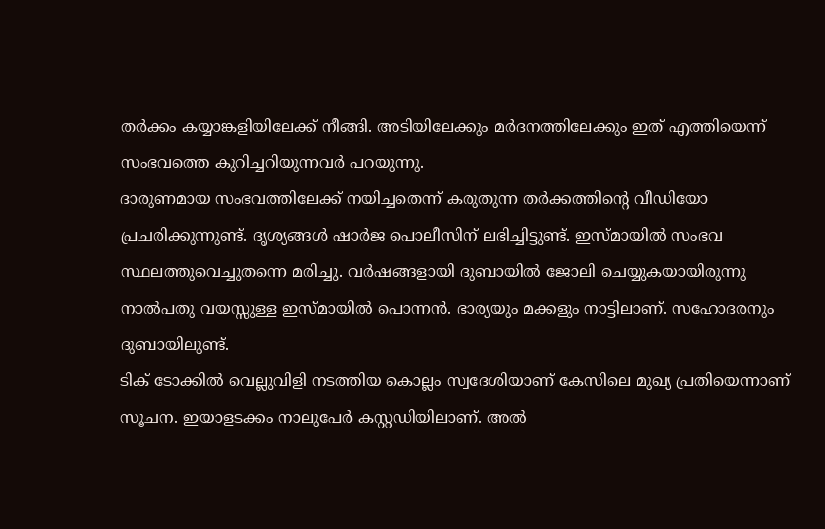തർക്കം കയ്യാങ്കളിയിലേക്ക് നീങ്ങി. അടിയിലേക്കും മർദനത്തിലേക്കും ഇത് എത്തിയെന്ന് സംഭവത്തെ കുറിച്ചറിയുന്നവർ പറയുന്നു.
ദാരുണമായ സംഭവത്തിലേക്ക് നയിച്ചതെന്ന് കരുതുന്ന തർക്കത്തിന്റെ വീഡിയോ പ്രചരിക്കുന്നുണ്ട്. ദൃശ്യങ്ങൾ ഷാർജ പൊലീസിന് ലഭിച്ചിട്ടുണ്ട്. ഇസ്മായിൽ സംഭവ സ്ഥലത്തുവെച്ചുതന്നെ മരിച്ചു. വർഷങ്ങളായി ദുബായിൽ ജോലി ചെയ്യുകയായിരുന്നു നാൽപതു വയസ്സുള്ള ഇസ്മായിൽ പൊന്നൻ. ഭാര്യയും മക്കളും നാട്ടിലാണ്. സഹോദരനും ദുബായിലുണ്ട്.
ടിക് ടോക്കിൽ വെല്ലുവിളി നടത്തിയ കൊല്ലം സ്വദേശിയാണ് കേസിലെ മുഖ്യ പ്രതിയെന്നാണ് സൂചന. ഇയാളടക്കം നാലുപേർ കസ്റ്റഡിയിലാണ്. അൽ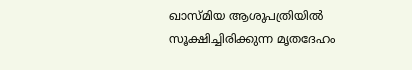ഖാസ്മിയ ആശുപത്രിയിൽ സൂക്ഷിച്ചിരിക്കുന്ന മൃതദേഹം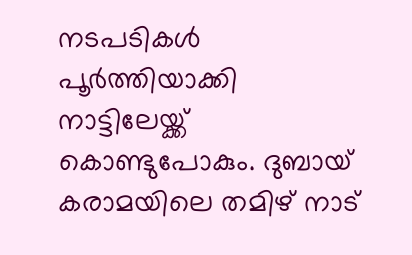നടപടികൾ പൂർത്തിയാക്കി നാട്ടിലേയ്ക്ക് കൊണ്ടുപോകും. ദുബായ് കരാമയിലെ തമിഴ് നാട്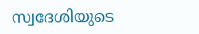സ്വദേശിയുടെ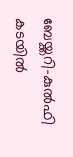ബേയ്ക്കറി-കുൽഫി കടയിൽ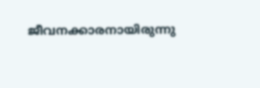ജീവനക്കാരനായിരുന്നു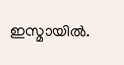ഇസ്മായിൽ.